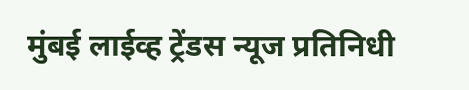मुंबई लाईव्ह ट्रेंडस न्यूज प्रतिनिधी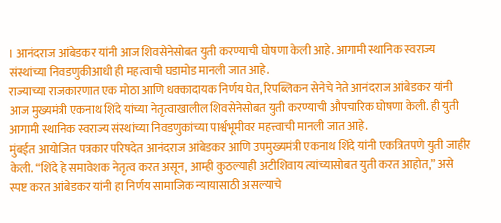। आनंदराज आंबेडकर यांनी आज शिवसेनेसोबत युती करण्याची घोषणा केली आहे. आगामी स्थानिक स्वराज्य संस्थांच्या निवडणुकीआधी ही महत्वाची घडामोड मानली जात आहे.
राज्याच्या राजकारणात एक मोठा आणि धक्कादायक निर्णय घेत, रिपब्लिकन सेनेचे नेते आनंदराज आंबेडकर यांनी आज मुख्यमंत्री एकनाथ शिंदे यांच्या नेतृत्वाखालील शिवसेनेसोबत युती करण्याची औपचारिक घोषणा केली. ही युती आगामी स्थानिक स्वराज्य संस्थांच्या निवडणुकांच्या पार्श्वभूमीवर महत्त्वाची मानली जात आहे.
मुंबईत आयोजित पत्रकार परिषदेत आनंदराज आंबेडकर आणि उपमुख्यमंत्री एकनाथ शिंदे यांनी एकत्रितपणे युती जाहीर केली. “शिंदे हे समावेशक नेतृत्व करत असून, आम्ही कुठल्याही अटीशिवाय त्यांच्यासोबत युती करत आहोत,” असे स्पष्ट करत आंबेडकर यांनी हा निर्णय सामाजिक न्यायासाठी असल्याचे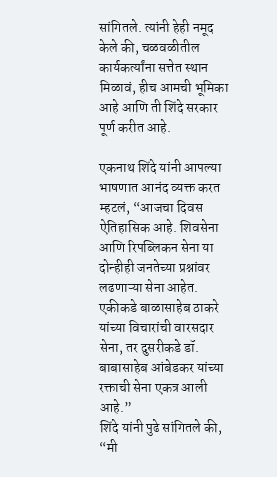सांगितले. त्यांनी हेही नमूद केले की, चळवळीतील कार्यकर्त्यांना सत्तेत स्थान मिळावं, हीच आमची भूमिका आहे आणि ती शिंदे सरकार पूर्ण करीत आहे.

एकनाथ शिंदे यांनी आपल्या भाषणात आनंद व्यक्त करत म्हटलं, “आजचा दिवस ऐतिहासिक आहे. शिवसेना आणि रिपब्लिकन सेना या दोन्हीही जनतेच्या प्रश्नांवर लढणाऱ्या सेना आहेत. एकीकडे बाळासाहेब ठाकरे यांच्या विचारांची वारसदार सेना, तर दुसरीकडे डॉ. बाबासाहेब आंबेडकर यांच्या रक्ताची सेना एकत्र आली आहे.”
शिंदे यांनी पुढे सांगितले की, “मी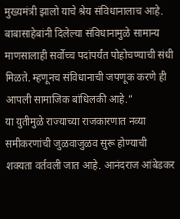मुख्यमंत्री झालो याचे श्रेय संविधानालाच आहे. बाबासाहेबांनी दिलेल्या संविधानामुळे सामान्य माणसालाही सर्वोच्च पदांपर्यंत पोहोचण्याची संधी मिळते. म्हणूनच संविधानाची जपणूक करणे ही आपली सामाजिक बांधिलकी आहे.”
या युतीमुळे राज्याच्या राजकारणात नव्या समीकरणांची जुळवाजुळव सुरू होण्याची शक्यता वर्तवली जात आहे. आनंदराज आंबेडकर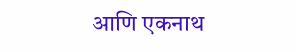आणि एकनाथ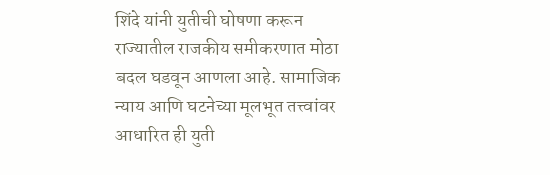शिंदे यांनी युतीची घोषणा करून राज्यातील राजकीय समीकरणात मोठा बदल घडवून आणला आहे. सामाजिक न्याय आणि घटनेच्या मूलभूत तत्त्वांवर आधारित ही युती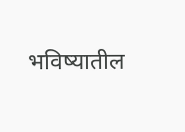भविष्यातील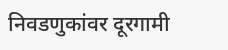निवडणुकांवर दूरगामी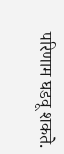परिणाम घडवू शकते.